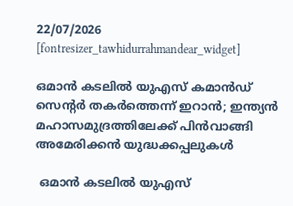22/07/2026
[fontresizer_tawhidurrahmandear_widget]

ഒമാൻ കടലിൽ യുഎസ് കമാൻഡ് സെന്റർ തകർത്തെന്ന് ഇറാൻ; ഇന്ത്യൻ മഹാസമുദ്രത്തിലേക്ക് പിൻവാങ്ങി അമേരിക്കൻ യുദ്ധക്കപ്പലുകൾ

 ഒമാൻ കടലിൽ യുഎസ്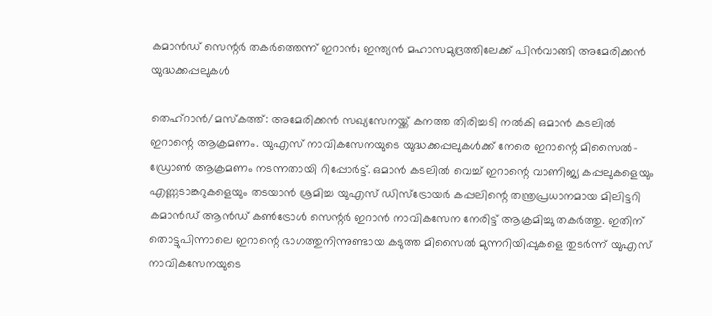കമാൻഡ് സെന്റർ തകർത്തെന്ന് ഇറാൻ; ഇന്ത്യൻ മഹാസമുദ്രത്തിലേക്ക് പിൻവാങ്ങി അമേരിക്കൻ യുദ്ധക്കപ്പലുകൾ

തെഹ്‌റാൻ/മസ്‌കത്ത്: അമേരിക്കൻ സഖ്യസേനയ്ക്ക് കനത്ത തിരിച്ചടി നൽകി ഒമാൻ കടലിൽ ഇറാന്റെ ആക്രമണം. യുഎസ് നാവികസേനയുടെ യുദ്ധക്കപ്പലുകൾക്ക് നേരെ ഇറാന്റെ മിസൈൽ-ഡ്രോൺ ആക്രമണം നടന്നതായി റിപ്പോർട്ട്. ഒമാൻ കടലിൽ വെച്ച് ഇറാന്റെ വാണിജ്യ കപ്പലുകളെയും എണ്ണടാങ്കറുകളെയും തടയാൻ ശ്രമിച്ച യുഎസ് ഡിസ്‌ട്രോയർ കപ്പലിന്റെ തന്ത്രപ്രധാനമായ മിലിട്ടറി കമാൻഡ് ആൻഡ് കൺട്രോൾ സെന്റർ ഇറാൻ നാവികസേന നേരിട്ട് ആക്രമിച്ചു തകർത്തു. ഇതിന് തൊട്ടുപിന്നാലെ ഇറാന്റെ ഭാഗത്തുനിന്നുണ്ടായ കടുത്ത മിസൈൽ മുന്നറിയിപ്പുകളെ തുടർന്ന് യുഎസ് നാവികസേനയുടെ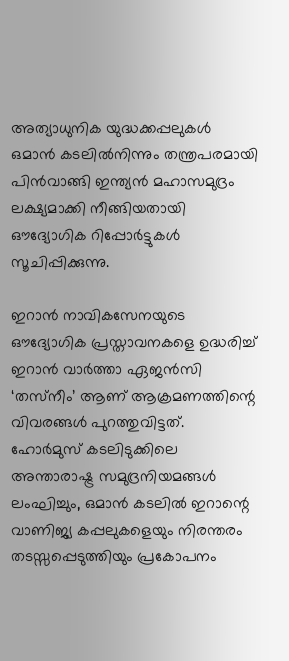അത്യാധുനിക യുദ്ധക്കപ്പലുകൾ ഒമാൻ കടലിൽനിന്നും തന്ത്രപരമായി പിൻവാങ്ങി ഇന്ത്യൻ മഹാസമുദ്രം ലക്ഷ്യമാക്കി നീങ്ങിയതായി ഔദ്യോഗിക റിപ്പോർട്ടുകൾ സൂചിപ്പിക്കുന്നു.

ഇറാൻ നാവികസേനയുടെ ഔദ്യോഗിക പ്രസ്താവനകളെ ഉദ്ധരിച്ച് ഇറാൻ വാർത്താ ഏജൻസി ‘തസ്‌നീം’ ആണ് ആക്രമണത്തിന്റെ വിവരങ്ങൾ പുറത്തുവിട്ടത്. ഹോർമുസ് കടലിടുക്കിലെ അന്താരാഷ്ട്ര സമുദ്രനിയമങ്ങൾ ലംഘിച്ചും, ഒമാൻ കടലിൽ ഇറാന്റെ വാണിജ്യ കപ്പലുകളെയും നിരന്തരം തടസ്സപ്പെടുത്തിയും പ്രകോപനം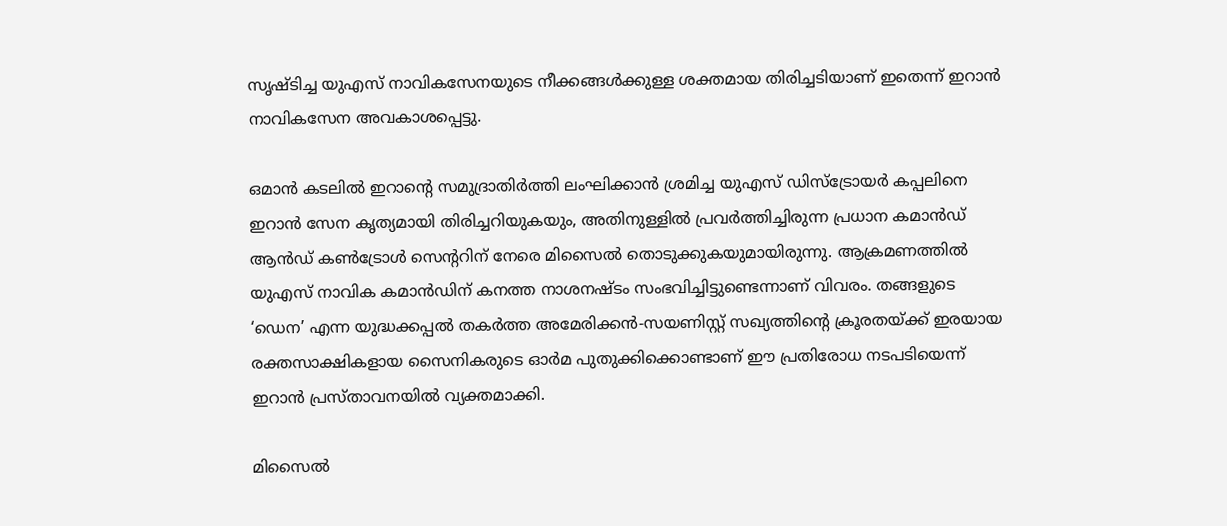സൃഷ്ടിച്ച യുഎസ് നാവികസേനയുടെ നീക്കങ്ങൾക്കുള്ള ശക്തമായ തിരിച്ചടിയാണ് ഇതെന്ന് ഇറാൻ നാവികസേന അവകാശപ്പെട്ടു.

ഒമാൻ കടലിൽ ഇറാന്റെ സമുദ്രാതിർത്തി ലംഘിക്കാൻ ശ്രമിച്ച യുഎസ് ഡിസ്‌ട്രോയർ കപ്പലിനെ ഇറാൻ സേന കൃത്യമായി തിരിച്ചറിയുകയും, അതിനുള്ളിൽ പ്രവർത്തിച്ചിരുന്ന പ്രധാന കമാൻഡ് ആൻഡ് കൺട്രോൾ സെന്ററിന് നേരെ മിസൈൽ തൊടുക്കുകയുമായിരുന്നു. ആക്രമണത്തിൽ യുഎസ് നാവിക കമാൻഡിന് കനത്ത നാശനഷ്ടം സംഭവിച്ചിട്ടുണ്ടെന്നാണ് വിവരം. തങ്ങളുടെ ‘ഡെന’ എന്ന യുദ്ധക്കപ്പൽ തകർത്ത അമേരിക്കൻ-സയണിസ്റ്റ് സഖ്യത്തിന്റെ ക്രൂരതയ്ക്ക് ഇരയായ രക്തസാക്ഷികളായ സൈനികരുടെ ഓർമ പുതുക്കിക്കൊണ്ടാണ് ഈ പ്രതിരോധ നടപടിയെന്ന് ഇറാൻ പ്രസ്താവനയിൽ വ്യക്തമാക്കി.

മിസൈൽ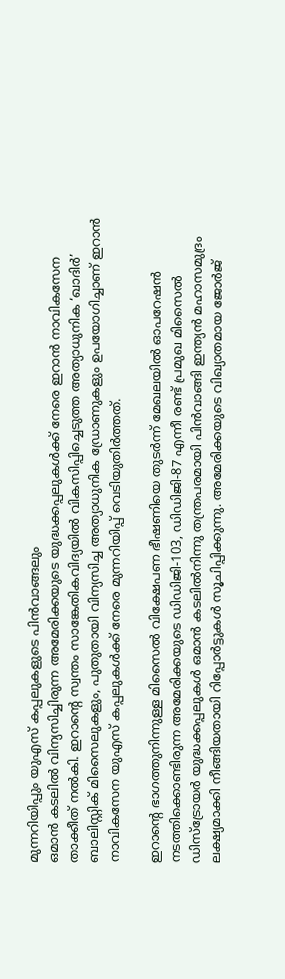മുന്നറിയിപ്പും യുഎസ് കപ്പലുകളുടെ പിൻവാങ്ങലും
ഒമാൻ കടലിൽ വിന്യസിച്ചിരുന്ന അമേരിക്കയുടെ യുദ്ധക്കപ്പലുകൾക്ക് നേരെ ഇറാൻ നാവികസേന താക്കീത് നൽകി. ഇറാന്റെ സ്വന്തം സാങ്കേതികവിദ്യയിൽ വികസിപ്പിച്ചെടുത്ത അത്യാധുനിക ‘ഖാദിർ’ ബാലിസ്റ്റിക് മിസൈലുകളും, പുതുതായി വിന്യസിച്ച അത്യാധുനിക ഡ്രോണുകളും ഉപയോഗിച്ചാണ് ഇറാൻ നാവികസേന യുഎസ് കപ്പലുകൾക്ക് നേരെ മുന്നറിയിപ്പ് വെടിയുതിർത്തത്.

ഇറാന്റെ ഭാഗത്തുനിന്നുള്ള മിസൈൽ വിക്ഷേപണ ഭീഷണിയെ തുടർന്ന് മേഖലയിൽ ഓപറേഷൻ നടത്തിക്കൊണ്ടിരുന്ന അമേരിക്കയുടെ ഡിഡിജി-103, ഡിഡിജി-87 എന്നീ രണ്ട് പ്രമുഖ മിസൈൽ ഡിസ്‌ട്രോയർ യുദ്ധക്കപ്പലുകൾ ഒമാൻ കടലിൽനിന്നു തന്ത്രപരമായി പിൻവാങ്ങി ഇന്ത്യൻ മഹാസമുദ്രം ലക്ഷ്യമാക്കി നീങ്ങിയതായി റിപ്പോർട്ടുകൾ സൂചിപ്പിക്കുന്നു. അമേരിക്കയുടെ വിഖ്യാതമായ ജോർജ്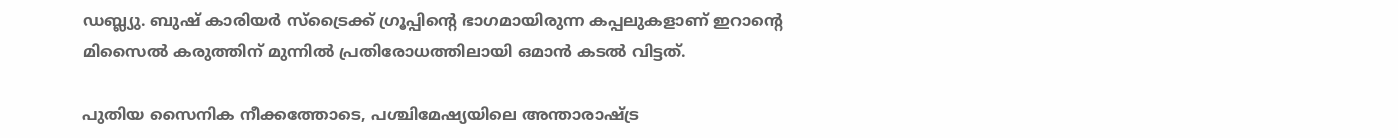ഡബ്ല്യു. ബുഷ് കാരിയർ സ്‌ട്രൈക്ക് ഗ്രൂപ്പിന്റെ ഭാഗമായിരുന്ന കപ്പലുകളാണ് ഇറാന്റെ മിസൈൽ കരുത്തിന് മുന്നിൽ പ്രതിരോധത്തിലായി ഒമാൻ കടൽ വിട്ടത്.

പുതിയ സൈനിക നീക്കത്തോടെ, പശ്ചിമേഷ്യയിലെ അന്താരാഷ്ട്ര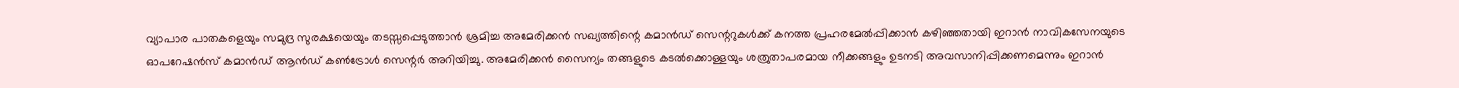വ്യാപാര പാതകളെയും സമുദ്ര സുരക്ഷയെയും തടസ്സപ്പെടുത്താൻ ശ്രമിച്ച അമേരിക്കൻ സഖ്യത്തിന്റെ കമാൻഡ് സെന്ററുകൾക്ക് കനത്ത പ്രഹരമേൽപ്പിക്കാൻ കഴിഞ്ഞതായി ഇറാൻ നാവികസേനയുടെ ഓപറേഷൻസ് കമാൻഡ് ആൻഡ് കൺട്രോൾ സെന്റർ അറിയിച്ചു. അമേരിക്കൻ സൈന്യം തങ്ങളുടെ കടൽക്കൊള്ളയും ശത്രുതാപരമായ നീക്കങ്ങളും ഉടനടി അവസാനിപ്പിക്കണമെന്നും ഇറാൻ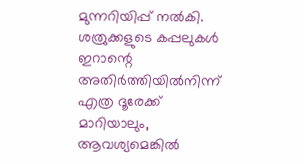മുന്നറിയിപ്പ് നൽകി. ശത്രുക്കളുടെ കപ്പലുകൾ ഇറാന്റെ അതിർത്തിയിൽനിന്ന് എത്ര ദൂരേക്ക് മാറിയാലും, ആവശ്യമെങ്കിൽ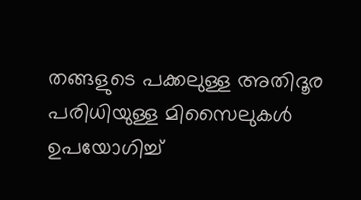തങ്ങളുടെ പക്കലുള്ള അതിദൂര പരിധിയുള്ള മിസൈലുകൾ ഉപയോഗിച്ച്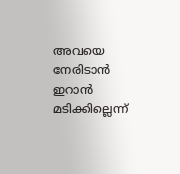അവയെ നേരിടാൻ ഇറാൻ മടിക്കില്ലെന്ന്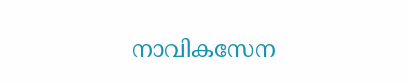നാവികസേന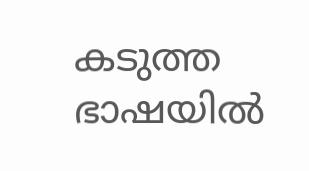കടുത്ത ഭാഷയിൽ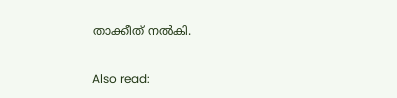താക്കീത് നൽകി.

Also read: